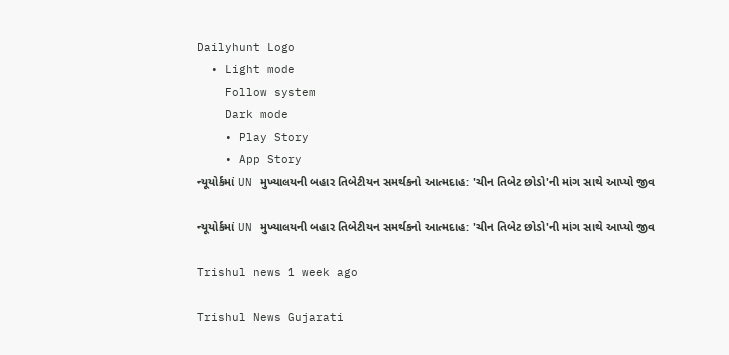Dailyhunt Logo
  • Light mode
    Follow system
    Dark mode
    • Play Story
    • App Story
ન્યૂયોર્કમાં UN મુખ્યાલયની બહાર તિબેટીયન સમર્થકનો આત્મદાહ: 'ચીન તિબેટ છોડો'ની માંગ સાથે આપ્યો જીવ

ન્યૂયોર્કમાં UN મુખ્યાલયની બહાર તિબેટીયન સમર્થકનો આત્મદાહ: 'ચીન તિબેટ છોડો'ની માંગ સાથે આપ્યો જીવ

Trishul news 1 week ago

Trishul News Gujarati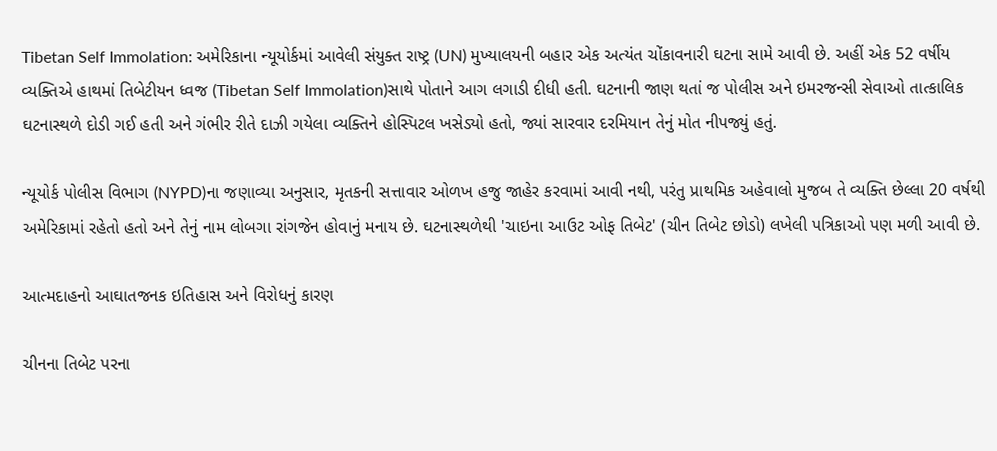Tibetan Self Immolation: અમેરિકાના ન્યૂયોર્કમાં આવેલી સંયુક્ત રાષ્ટ્ર (UN) મુખ્યાલયની બહાર એક અત્યંત ચોંકાવનારી ઘટના સામે આવી છે. અહીં એક 52 વર્ષીય વ્યક્તિએ હાથમાં તિબેટીયન ધ્વજ (Tibetan Self Immolation)સાથે પોતાને આગ લગાડી દીધી હતી. ઘટનાની જાણ થતાં જ પોલીસ અને ઇમરજન્સી સેવાઓ તાત્કાલિક ઘટનાસ્થળે દોડી ગઈ હતી અને ગંભીર રીતે દાઝી ગયેલા વ્યક્તિને હોસ્પિટલ ખસેડ્યો હતો, જ્યાં સારવાર દરમિયાન તેનું મોત નીપજ્યું હતું.

ન્યૂયોર્ક પોલીસ વિભાગ (NYPD)ના જણાવ્યા અનુસાર, મૃતકની સત્તાવાર ઓળખ હજુ જાહેર કરવામાં આવી નથી, પરંતુ પ્રાથમિક અહેવાલો મુજબ તે વ્યક્તિ છેલ્લા 20 વર્ષથી અમેરિકામાં રહેતો હતો અને તેનું નામ લોબગા રાંગજેન હોવાનું મનાય છે. ઘટનાસ્થળેથી 'ચાઇના આઉટ ઓફ તિબેટ' (ચીન તિબેટ છોડો) લખેલી પત્રિકાઓ પણ મળી આવી છે.

આત્મદાહનો આઘાતજનક ઇતિહાસ અને વિરોધનું કારણ

ચીનના તિબેટ પરના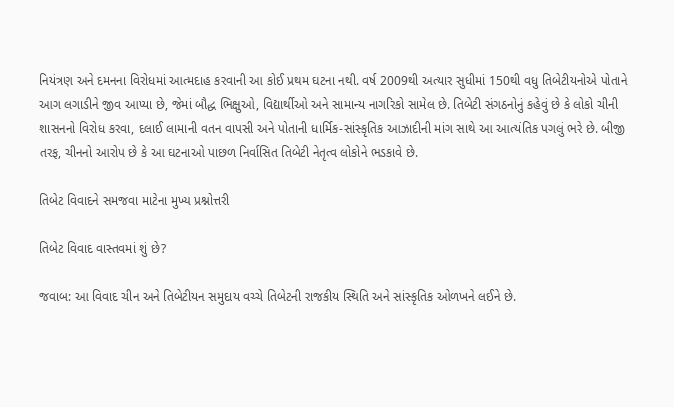નિયંત્રણ અને દમનના વિરોધમાં આત્મદાહ કરવાની આ કોઈ પ્રથમ ઘટના નથી. વર્ષ 2009થી અત્યાર સુધીમાં 150થી વધુ તિબેટીયનોએ પોતાને આગ લગાડીને જીવ આપ્યા છે, જેમાં બૌદ્ધ ભિક્ષુઓ, વિદ્યાર્થીઓ અને સામાન્ય નાગરિકો સામેલ છે. તિબેટી સંગઠનોનું કહેવું છે કે લોકો ચીની શાસનનો વિરોધ કરવા, દલાઈ લામાની વતન વાપસી અને પોતાની ધાર્મિક-સાંસ્કૃતિક આઝાદીની માંગ સાથે આ આત્યંતિક પગલું ભરે છે. બીજી તરફ, ચીનનો આરોપ છે કે આ ઘટનાઓ પાછળ નિર્વાસિત તિબેટી નેતૃત્વ લોકોને ભડકાવે છે.

તિબેટ વિવાદને સમજવા માટેના મુખ્ય પ્રશ્નોત્તરી

તિબેટ વિવાદ વાસ્તવમાં શું છે?

જવાબ: આ વિવાદ ચીન અને તિબેટીયન સમુદાય વચ્ચે તિબેટની રાજકીય સ્થિતિ અને સાંસ્કૃતિક ઓળખને લઈને છે.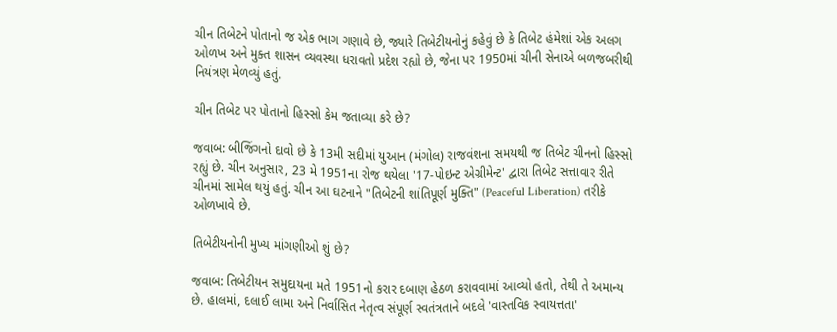ચીન તિબેટને પોતાનો જ એક ભાગ ગણાવે છે, જ્યારે તિબેટીયનોનું કહેવું છે કે તિબેટ હંમેશાં એક અલગ ઓળખ અને મુક્ત શાસન વ્યવસ્થા ધરાવતો પ્રદેશ રહ્યો છે, જેના પર 1950માં ચીની સેનાએ બળજબરીથી નિયંત્રણ મેળવ્યું હતું.

ચીન તિબેટ પર પોતાનો હિસ્સો કેમ જતાવ્યા કરે છે?

જવાબ: બીજિંગનો દાવો છે કે 13મી સદીમાં યુઆન (મંગોલ) રાજવંશના સમયથી જ તિબેટ ચીનનો હિસ્સો રહ્યું છે. ચીન અનુસાર, 23 મે 1951ના રોજ થયેલા '17-પોઇન્ટ એગ્રીમેન્ટ' દ્વારા તિબેટ સત્તાવાર રીતે ચીનમાં સામેલ થયું હતું. ચીન આ ઘટનાને "તિબેટની શાંતિપૂર્ણ મુક્તિ" (Peaceful Liberation) તરીકે ઓળખાવે છે.

તિબેટીયનોની મુખ્ય માંગણીઓ શું છે?

જવાબ: તિબેટીયન સમુદાયના મતે 1951નો કરાર દબાણ હેઠળ કરાવવામાં આવ્યો હતો, તેથી તે અમાન્ય છે. હાલમાં, દલાઈ લામા અને નિર્વાસિત નેતૃત્વ સંપૂર્ણ સ્વતંત્રતાને બદલે 'વાસ્તવિક સ્વાયત્તતા'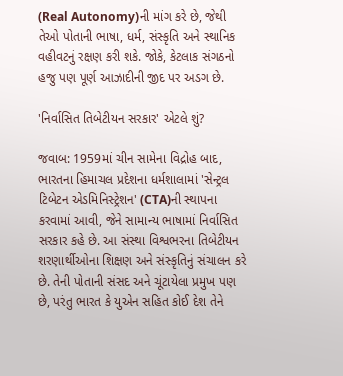(Real Autonomy)ની માંગ કરે છે, જેથી તેઓ પોતાની ભાષા, ધર્મ, સંસ્કૃતિ અને સ્થાનિક વહીવટનું રક્ષણ કરી શકે. જોકે, કેટલાક સંગઠનો હજુ પણ પૂર્ણ આઝાદીની જીદ પર અડગ છે.

'નિર્વાસિત તિબેટીયન સરકાર' એટલે શું?

જવાબ: 1959માં ચીન સામેના વિદ્રોહ બાદ, ભારતના હિમાચલ પ્રદેશના ધર્મશાલામાં 'સેન્ટ્રલ ટિબેટન એડમિનિસ્ટ્રેશન' (CTA)ની સ્થાપના કરવામાં આવી, જેને સામાન્ય ભાષામાં નિર્વાસિત સરકાર કહે છે. આ સંસ્થા વિશ્વભરના તિબેટીયન શરણાર્થીઓના શિક્ષણ અને સંસ્કૃતિનું સંચાલન કરે છે. તેની પોતાની સંસદ અને ચૂંટાયેલા પ્રમુખ પણ છે, પરંતુ ભારત કે યુએન સહિત કોઈ દેશ તેને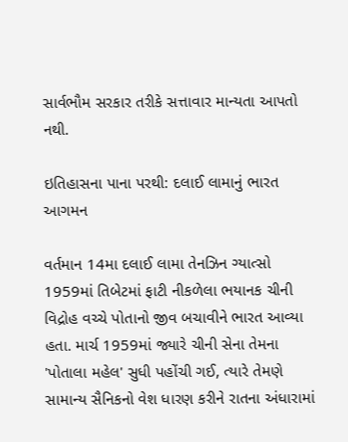સાર્વભૌમ સરકાર તરીકે સત્તાવાર માન્યતા આપતો નથી.

ઇતિહાસના પાના પરથી: દલાઈ લામાનું ભારત આગમન

વર્તમાન 14મા દલાઈ લામા તેનઝિન ગ્યાત્સો 1959માં તિબેટમાં ફાટી નીકળેલા ભયાનક ચીની વિદ્રોહ વચ્ચે પોતાનો જીવ બચાવીને ભારત આવ્યા હતા. માર્ચ 1959માં જ્યારે ચીની સેના તેમના 'પોતાલા મહેલ' સુધી પહોંચી ગઈ, ત્યારે તેમણે સામાન્ય સૈનિકનો વેશ ધારણ કરીને રાતના અંધારામાં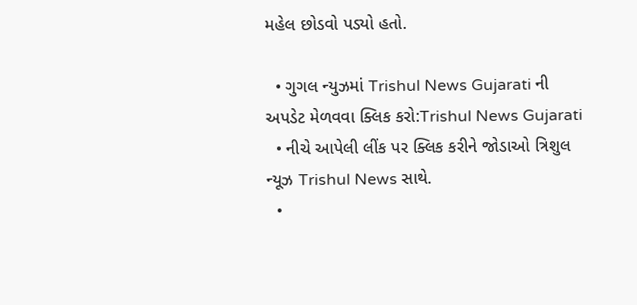મહેલ છોડવો પડ્યો હતો.

  • ગુગલ ન્યુઝમાં Trishul News Gujarati ની અપડેટ મેળવવા ક્લિક કરો:Trishul News Gujarati
  • નીચે આપેલી લીંક પર ક્લિક કરીને જોડાઓ ત્રિશુલ ન્યૂઝ Trishul News સાથે.
  •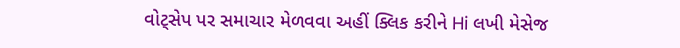વોટ્સેપ પર સમાચાર મેળવવા અહીં ક્લિક કરીને Hi લખી મેસેજ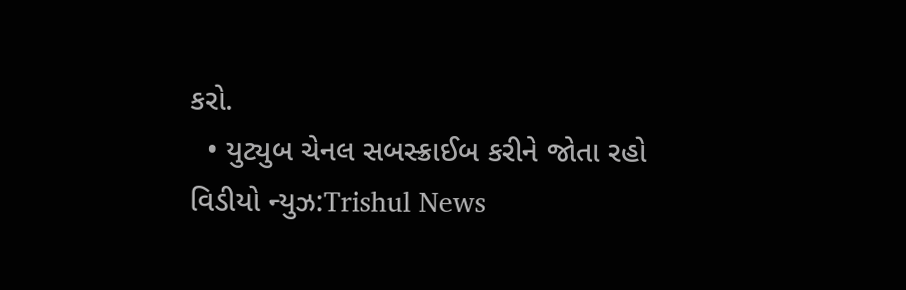કરો.
  • યુટ્યુબ ચેનલ સબસ્ક્રાઈબ કરીને જોતા રહો વિડીયો ન્યુઝ:Trishul News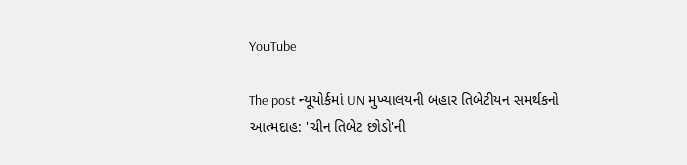YouTube

The post ન્યૂયોર્કમાં UN મુખ્યાલયની બહાર તિબેટીયન સમર્થકનો આત્મદાહ: 'ચીન તિબેટ છોડો'ની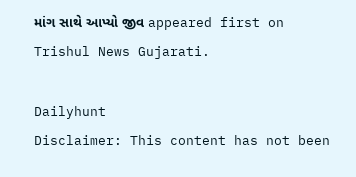માંગ સાથે આપ્યો જીવ appeared first on Trishul News Gujarati.

Dailyhunt
Disclaimer: This content has not been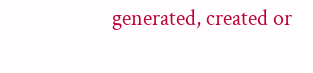generated, created or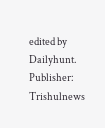edited by Dailyhunt. Publisher: Trishulnews